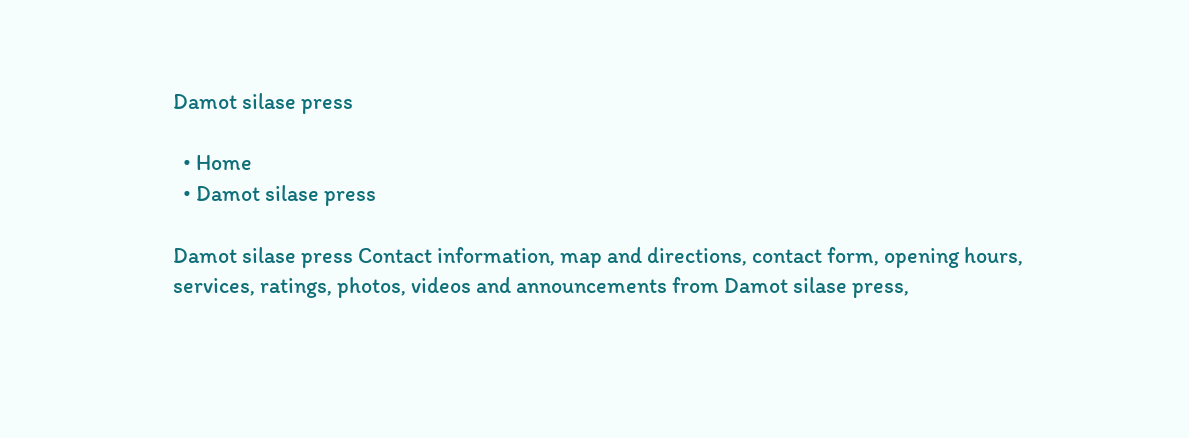Damot silase press

  • Home
  • Damot silase press

Damot silase press Contact information, map and directions, contact form, opening hours, services, ratings, photos, videos and announcements from Damot silase press,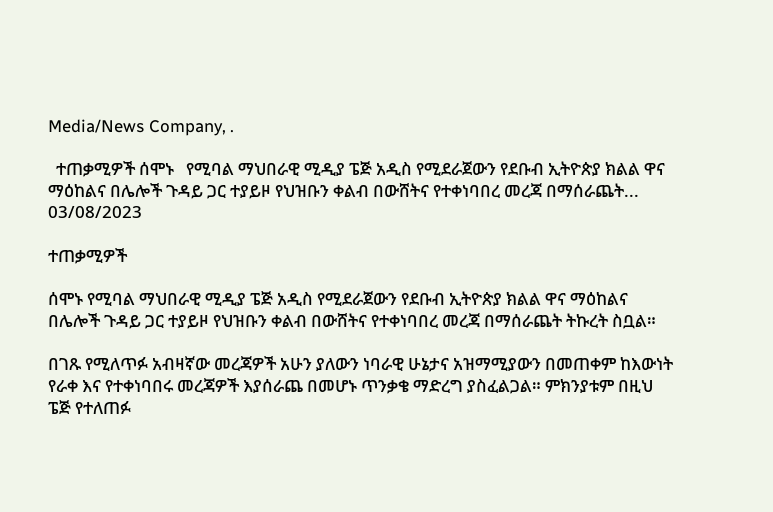Media/News Company, .

  ተጠቃሚዎች ሰሞኑ   የሚባል ማህበራዊ ሚዲያ ፔጅ አዲስ የሚደራጀውን የደቡብ ኢትዮጵያ ክልል ዋና ማዕከልና በሌሎች ጉዳይ ጋር ተያይዞ የህዝቡን ቀልብ በውሸትና የተቀነባበረ መረጃ በማሰራጨት...
03/08/2023

ተጠቃሚዎች

ሰሞኑ የሚባል ማህበራዊ ሚዲያ ፔጅ አዲስ የሚደራጀውን የደቡብ ኢትዮጵያ ክልል ዋና ማዕከልና በሌሎች ጉዳይ ጋር ተያይዞ የህዝቡን ቀልብ በውሸትና የተቀነባበረ መረጃ በማሰራጨት ትኩረት ስቧል።

በገጹ የሚለጥፉ አብዛኛው መረጃዎች አሁን ያለውን ነባራዊ ሁኔታና አዝማሚያውን በመጠቀም ከእውነት የራቀ እና የተቀነባበሩ መረጃዎች እያሰራጨ በመሆኑ ጥንቃቄ ማድረግ ያስፈልጋል። ምክንያቱም በዚህ ፔጅ የተለጠፉ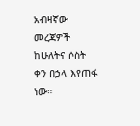አብዛኛው መረጃዎች ከሁለትና ሶስት ቀን በኃላ እየጠፋ ነው።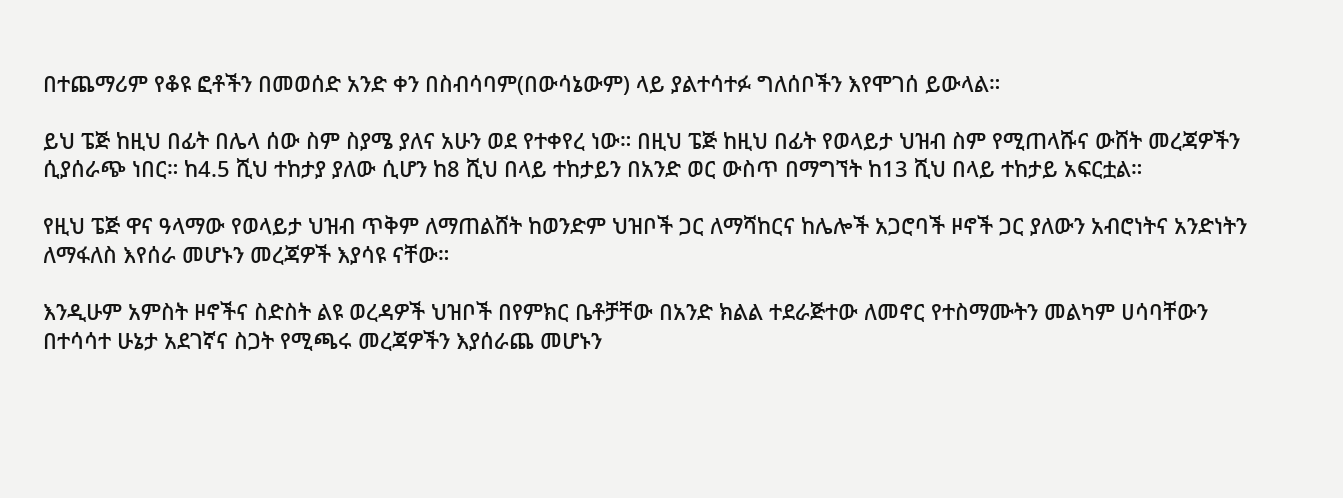በተጨማሪም የቆዩ ፎቶችን በመወሰድ አንድ ቀን በስብሳባም(በውሳኔውም) ላይ ያልተሳተፉ ግለሰቦችን እየሞገሰ ይውላል።

ይህ ፔጅ ከዚህ በፊት በሌላ ሰው ስም ስያሜ ያለና አሁን ወደ የተቀየረ ነው። በዚህ ፔጅ ከዚህ በፊት የወላይታ ህዝብ ስም የሚጠላሹና ውሸት መረጃዎችን ሲያሰራጭ ነበር። ከ4.5 ሺህ ተከታያ ያለው ሲሆን ከ8 ሺህ በላይ ተከታይን በአንድ ወር ውስጥ በማግኘት ከ13 ሺህ በላይ ተከታይ አፍርቷል።

የዚህ ፔጅ ዋና ዓላማው የወላይታ ህዝብ ጥቅም ለማጠልሸት ከወንድም ህዝቦች ጋር ለማሻከርና ከሌሎች አጋሮባች ዞኖች ጋር ያለውን አብሮነትና አንድነትን ለማፋለስ እየሰራ መሆኑን መረጃዎች እያሳዩ ናቸው።

እንዲሁም አምስት ዞኖችና ስድስት ልዩ ወረዳዎች ህዝቦች በየምክር ቤቶቻቸው በአንድ ክልል ተደራጅተው ለመኖር የተስማሙትን መልካም ሀሳባቸውን በተሳሳተ ሁኔታ አደገኛና ስጋት የሚጫሩ መረጃዎችን እያሰራጨ መሆኑን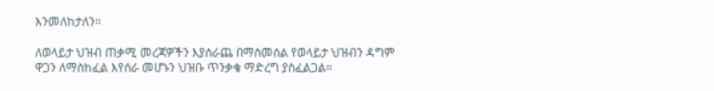እንመለከታለን።

ለወላይታ ህዝብ ጠቃሚ መረጃዎችን እያሰራጨ በማስመሰል የወላይታ ህዝብን ዳግም ዋጋን ለማስከፈል እየሰራ መሆኑን ህዝቡ ጥንቃቄ ማድረግ ያስፈልጋል።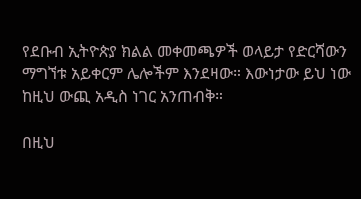የደቡብ ኢትዮጵያ ክልል መቀመጫዎች ወላይታ የድርሻውን ማግኘቱ አይቀርም ሌሎችም እንደዛው። እውነታው ይህ ነው ከዚህ ውጪ አዲስ ነገር አንጠብቅ።

በዚህ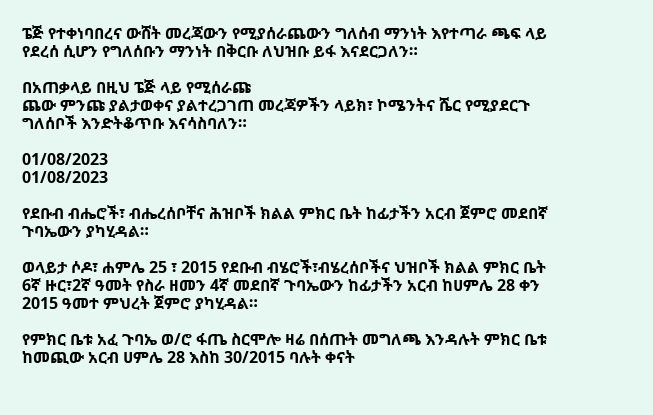ፔጅ የተቀነባበረና ውሸት መረጃውን የሚያሰራጨውን ግለሰብ ማንነት እየተጣራ ጫፍ ላይ የደረሰ ሲሆን የግለሰቡን ማንነት በቅርቡ ለህዝቡ ይፋ እናደርጋለን።

በአጠቃላይ በዚህ ፔጅ ላይ የሚሰራጩ
ጨው ምንጩ ያልታወቀና ያልተረጋገጠ መረጃዎችን ላይክ፣ ኮሜንትና ሼር የሚያደርጉ ግለሰቦች እንድትቆጥቡ እናሳስባለን።

01/08/2023
01/08/2023

የደቡብ ብሔሮች፣ ብሔረሰቦቸና ሕዝቦች ክልል ምክር ቤት ከፊታችን አርብ ጀምሮ መደበኛ ጉባኤውን ያካሂዳል።

ወላይታ ሶዶ፣ ሐምሌ 25 ፣ 2015 የደቡብ ብሄሮች፣ብሄረሰቦችና ህዝቦች ክልል ምክር ቤት 6ኛ ዙር፣2ኛ ዓመት የስራ ዘመን 4ኛ መደበኛ ጉባኤውን ከፊታችን አርብ ከሀምሌ 28 ቀን 2015 ዓመተ ምህረት ጀምሮ ያካሂዳል።

የምክር ቤቱ አፈ ጉባኤ ወ/ሮ ፋጤ ስርሞሎ ዛሬ በሰጡት መግለጫ እንዳሉት ምክር ቤቱ ከመጪው አርብ ሀምሌ 28 እስከ 30/2015 ባሉት ቀናት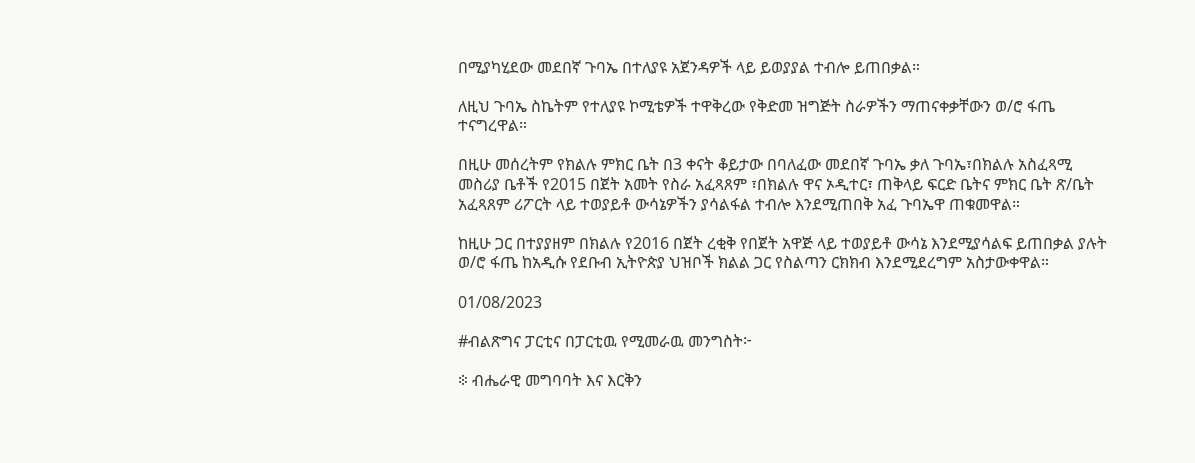በሚያካሂደው መደበኛ ጉባኤ በተለያዩ አጀንዳዎች ላይ ይወያያል ተብሎ ይጠበቃል።

ለዚህ ጉባኤ ስኬትም የተለያዩ ኮሚቴዎች ተዋቅረው የቅድመ ዝግጅት ስራዎችን ማጠናቀቃቸውን ወ/ሮ ፋጤ ተናግረዋል።

በዚሁ መሰረትም የክልሉ ምክር ቤት በ3 ቀናት ቆይታው በባለፈው መደበኛ ጉባኤ ቃለ ጉባኤ፣በክልሉ አስፈጻሚ መስሪያ ቤቶች የ2015 በጀት አመት የስራ አፈጻጸም ፣በክልሉ ዋና ኦዲተር፣ ጠቅላይ ፍርድ ቤትና ምክር ቤት ጽ/ቤት አፈጻጸም ሪፖርት ላይ ተወያይቶ ውሳኔዎችን ያሳልፋል ተብሎ እንደሚጠበቅ አፈ ጉባኤዋ ጠቁመዋል።

ከዚሁ ጋር በተያያዘም በክልሉ የ2016 በጀት ረቂቅ የበጀት አዋጅ ላይ ተወያይቶ ውሳኔ እንደሚያሳልፍ ይጠበቃል ያሉት ወ/ሮ ፋጤ ከአዲሱ የደቡብ ኢትዮጵያ ህዝቦች ክልል ጋር የስልጣን ርክክብ እንደሚደረግም አስታውቀዋል።

01/08/2023

#ብልጽግና ፓርቲና በፓርቲዉ የሚመራዉ መንግስት፦

፨ ብሔራዊ መግባባት እና እርቅን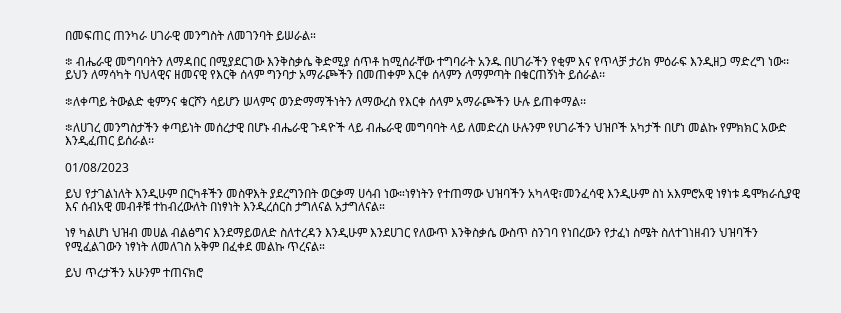በመፍጠር ጠንካራ ሀገራዊ መንግስት ለመገንባት ይሠራል።

፨ ብሔራዊ መግባባትን ለማዳበር በሚያደርገው እንቅስቃሴ ቅድሚያ ሰጥቶ ከሚሰራቸው ተግባራት አንዱ በሀገራችን የቂም እና የጥላቻ ታሪክ ምዕራፍ እንዲዘጋ ማድረግ ነው፡፡ ይህን ለማሳካት ባህላዊና ዘመናዊ የእርቅ ሰላም ግንባታ አማራጮችን በመጠቀም እርቀ ሰላምን ለማምጣት በቁርጠኝነት ይሰራል፡፡

፨ለቀጣይ ትውልድ ቂምንና ቁርሾን ሳይሆን ሠላምና ወንድማማችነትን ለማውረስ የእርቀ ሰላም አማራጮችን ሁሉ ይጠቀማል፡፡

፨ለሀገረ መንግስታችን ቀጣይነት መሰረታዊ በሆኑ ብሔራዊ ጉዳዮች ላይ ብሔራዊ መግባባት ላይ ለመድረስ ሁሉንም የሀገራችን ህዝቦች አካታች በሆነ መልኩ የምክክር አውድ እንዲፈጠር ይሰራል፡፡

01/08/2023

ይህ የታገልነለት እንዲሁም በርካቶችን መስዋእት ያደረግንበት ወርቃማ ሀሳብ ነው።ነፃነትን የተጠማው ህዝባችን አካላዊ፣መንፈሳዊ እንዲሁም ስነ አእምሮአዊ ነፃነቱ ዴሞክራሲያዊ እና ሰብአዊ መብቶቹ ተከብረውለት በነፃነት እንዲረሰርስ ታግለናል አታግለናል።

ነፃ ካልሆነ ህዝብ መሀል ብልፅግና እንደማይወለድ ስለተረዳን እንዲሁም እንደሀገር የለውጥ እንቅስቃሴ ውስጥ ስንገባ የነበረውን የታፈነ ስሜት ስለተገነዘብን ህዝባችን የሚፈልገውን ነፃነት ለመለገስ አቅም በፈቀደ መልኩ ጥረናል።

ይህ ጥረታችን አሁንም ተጠናክሮ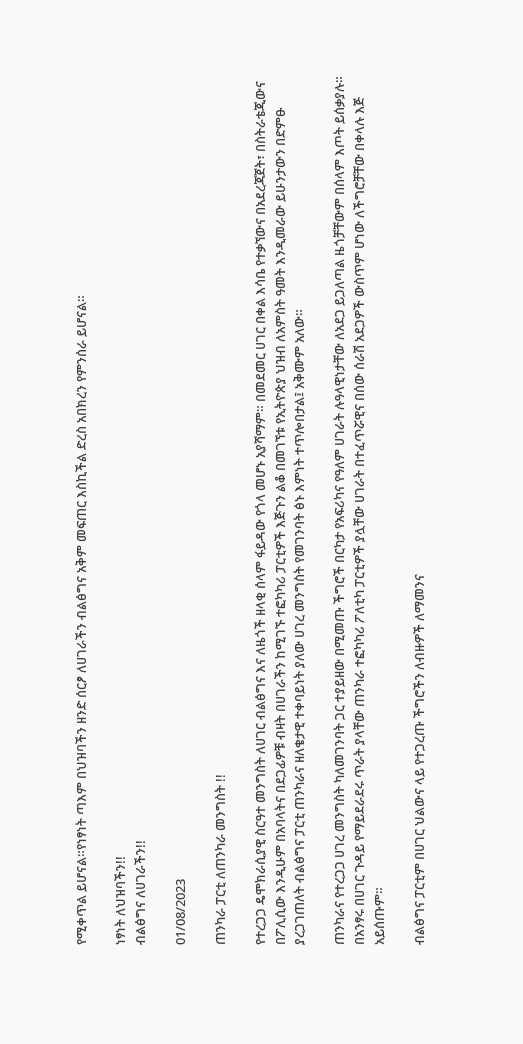የሚቀጥል ይሆናል።የነፃነት ጣእም በህዝባችን ዘንድ ሰርፆ ለሀገራችን ብልፅግና አቅም መፍጠር እስኪችል ድረስ አበክረን የምንሰራ ይሆናል።

ነፃነት ለህዝባችን!!
ብልፅግና ለሀገራችን!!

01/08/2023

ጠንካራ ፓርቲ ለጠንካራ መንግስት !!

የተረጋጋ ዴሞክራሲያዊ ስርዓተ መንግስት ለሀገር ብልፅግና እና ለዜጎች ዘላቂ ሰላም ፋይዳው የጎላ መሆኑ አያሻማም። በመደመር ሀገር በቀል እሳቤ የተቃኘውና በአደረጃጀት፣ በስትራቴጂውና በፖሊሲው እንዲሁም በአባላትና በደጋፊዎቹ ብዛት በሀገራችን ከሚገኙ ተፎካካሪ ፓርቲዎች እጅጉን ልቆ በመገኘቱ የኢትዮጵያ ህዝብ ለአምስት ዓመት እንዲመራው ይሁንታውን በድምፁ ያረጋገጠለት ብልፅግና ፓርቲ ጠንካራና ዘለቄታዊ ተቀባይነት ያለው ሀገረ መንግስት የመገንባት ፅኑ እምነት ተጥሎበታል፤ አቅሙም አለው።

ጠንካራና የተረጋጋ ሀገረ መንግስት ካለመገንባት ጋር ተያይዘው በሚመጡ ችግሮች በርካታ የአፍሪካና የዓለም ሀገራት ሉዓላዊነታቸው ለአደጋ ይጋለጣል ዜጎቻቸውም በሰላም እጦት ይሰቃያሉ። በአንፃሩ በሀገር ጉዳይ የማይደራደሩ ጥራት ያላቸው ጠንካራ ተፎካካሪ ፖለቲካ ፓርቲዎች ያሏቸው ሀገራት በተፈጥሯዊና በሰው ሰራሽ አደጋዎች ውስጥም ሆነው ለችግሮቻቸው በቀላሉ እጅ አይሰጡም።

ብልፅግና ፓርቲም በሀገር ህልውና ላይ የተጋረጡ ችግሮችን ለብዙዎች ለማመንና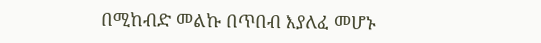በሚከብድ መልኩ በጥበብ እያለፈ መሆኑ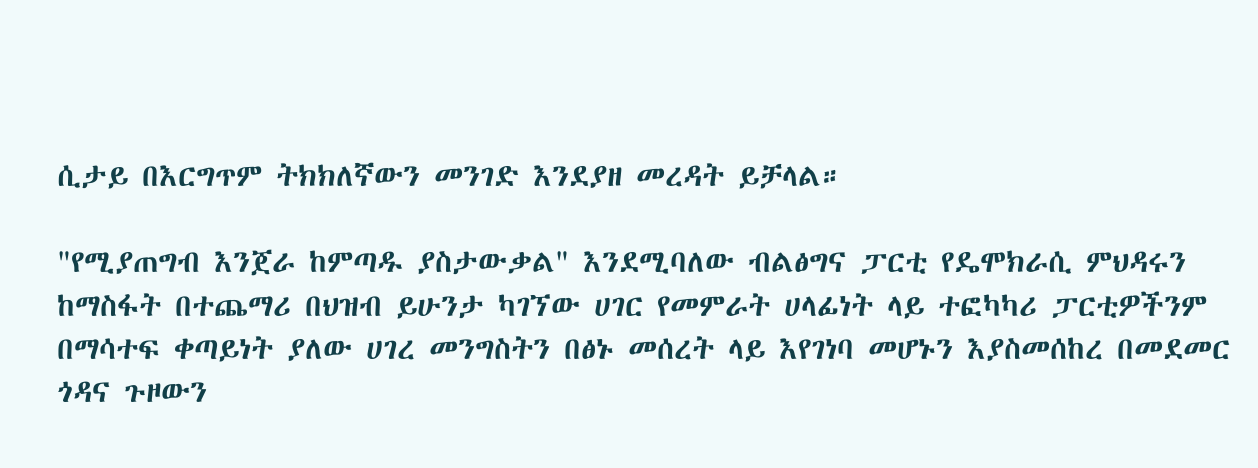ሲታይ በእርግጥም ትክክለኛውን መንገድ እንደያዘ መረዳት ይቻላል።

"የሚያጠግብ እንጀራ ከምጣዱ ያስታውቃል" እንደሚባለው ብልፅግና ፓርቲ የዴሞክራሲ ምህዳሩን ከማስፋት በተጨማሪ በህዝብ ይሁንታ ካገኘው ሀገር የመምራት ሀላፊነት ላይ ተፎካካሪ ፓርቲዎችንም በማሳተፍ ቀጣይነት ያለው ሀገረ መንግስትን በፅኑ መሰረት ላይ እየገነባ መሆኑን እያስመሰከረ በመደመር ጎዳና ጉዞውን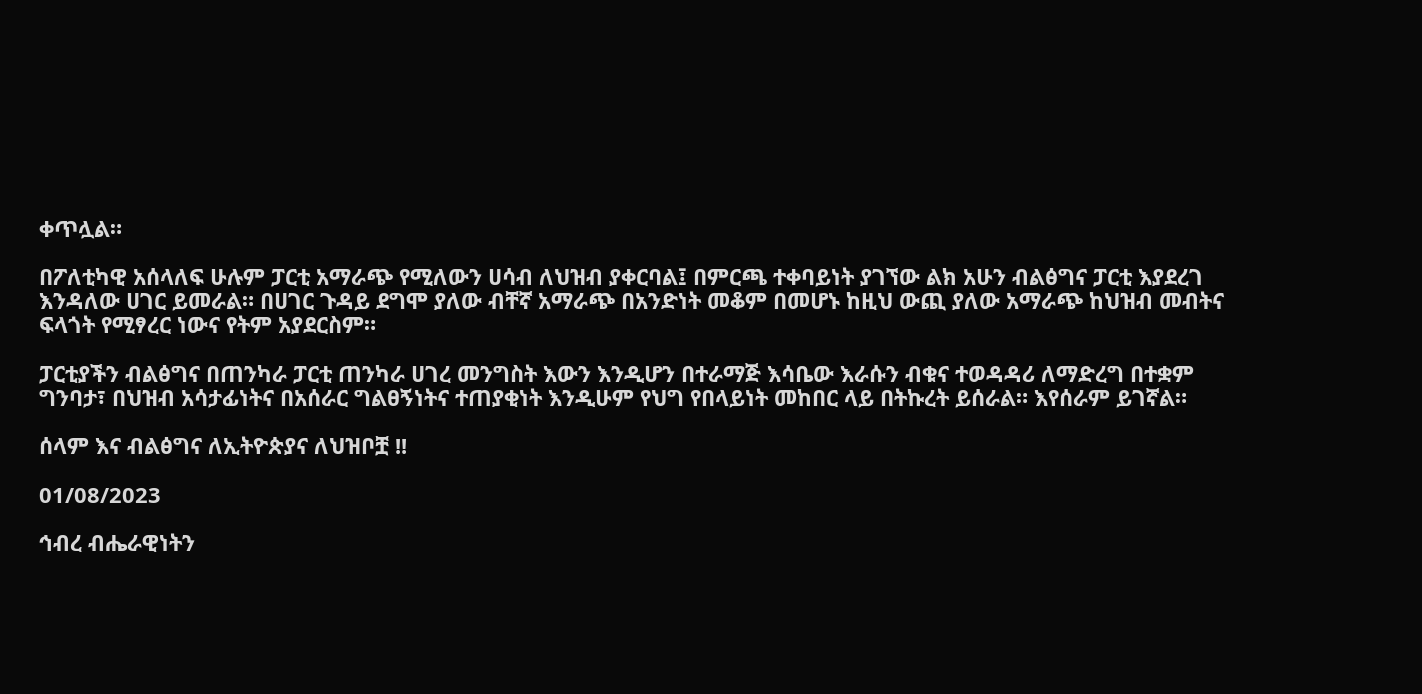ቀጥሏል።

በፖለቲካዊ አሰላለፍ ሁሉም ፓርቲ አማራጭ የሚለውን ሀሳብ ለህዝብ ያቀርባል፤ በምርጫ ተቀባይነት ያገኘው ልክ አሁን ብልፅግና ፓርቲ እያደረገ እንዳለው ሀገር ይመራል። በሀገር ጉዳይ ደግሞ ያለው ብቸኛ አማራጭ በአንድነት መቆም በመሆኑ ከዚህ ውጪ ያለው አማራጭ ከህዝብ መብትና ፍላጎት የሚፃረር ነውና የትም አያደርስም።

ፓርቲያችን ብልፅግና በጠንካራ ፓርቲ ጠንካራ ሀገረ መንግስት እውን እንዲሆን በተራማጅ እሳቤው እራሱን ብቁና ተወዳዳሪ ለማድረግ በተቋም ግንባታ፣ በህዝብ አሳታፊነትና በአሰራር ግልፀኝነትና ተጠያቂነት እንዲሁም የህግ የበላይነት መከበር ላይ በትኩረት ይሰራል። እየሰራም ይገኛል።

ሰላም እና ብልፅግና ለኢትዮጵያና ለህዝቦቿ !!

01/08/2023

ኅብረ ብሔራዊነትን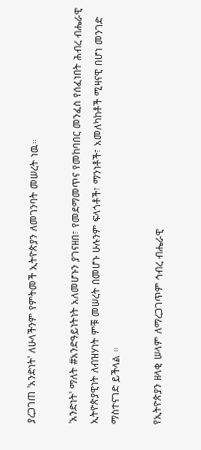ያረጋገጠ 'አንድነት' ለሁላችንም የምትመች ኢትዮጵያን ለመገንባት መሠረት ነዉ።

'አንድነት' ማለት #አንድዓይነትነት አለመሆኑን ያገናዘበ፣ የመደማመጥና የመከባበር መንፈስ የሰፈነበት ሕብረ ብሔራዊ ኢትዮጵያዊነት ለብዝሃነት ምቹ መሠረት በመሆኑ ሁሉንም ፍላጎቶች፣ ማንነቶች፣ አመለካከቶች ሚዛናዊ በሆነ መንገድ ማስተናገድ ይችላል ።

የኢትዮጵያን ዘላቂ ሠላም ለማረጋገጥም ኅብረ ብሔራዊ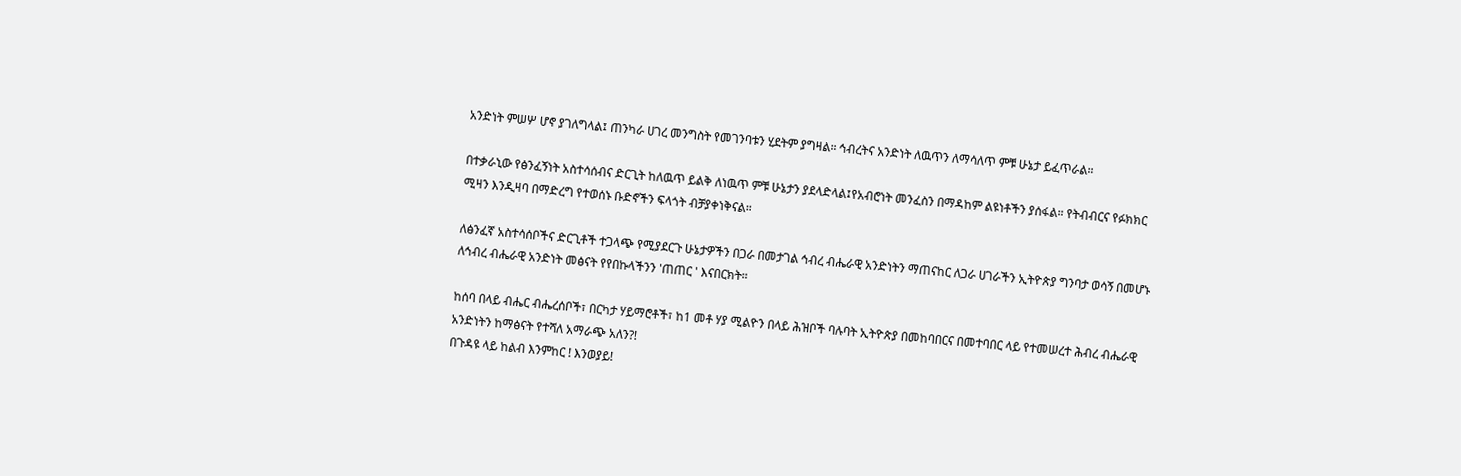አንድነት ምሠሦ ሆኖ ያገለግላል፤ ጠንካራ ሀገረ መንግስት የመገንባቱን ሂደትም ያግዛል። ኅብረትና አንድነት ለዉጥን ለማሳለጥ ምቹ ሁኔታ ይፈጥራል።

በተቃራኒው የፅንፈኝነት አስተሳሰብና ድርጊት ከለዉጥ ይልቅ ለነዉጥ ምቹ ሁኔታን ያደላድላል፤የአብሮነት መንፈስን በማዳከም ልዩነቶችን ያሰፋል። የትብብርና የፉክክር ሚዛን እንዲዛባ በማድረግ የተወሰኑ ቡድኖችን ፍላጎት ብቻያቀነቅናል።

ለፅንፈኛ አስተሳሰቦችና ድርጊቶች ተጋላጭ የሚያደርጉ ሁኔታዎችን በጋራ በመታገል ኅብረ ብሔራዊ አንድነትን ማጠናከር ለጋራ ሀገራችን ኢትዮጵያ ግንባታ ወሳኝ በመሆኑ ለኅብረ ብሔራዊ አንድነት መፅናት የየበኩላችንን 'ጠጠር ' እናበርክት።

ከሰባ በላይ ብሔር ብሔረሰቦች፣ በርካታ ሃይማሮቶች፣ ከ1 መቶ ሃያ ሚልዮን በላይ ሕዝቦች ባሉባት ኢትዮጵያ በመከባበርና በመተባበር ላይ የተመሠረተ ሕብረ ብሔራዊ አንድነትን ከማፅናት የተሻለ አማራጭ አለን?!
በጉዳዩ ላይ ከልብ እንምከር ! እንወያይ!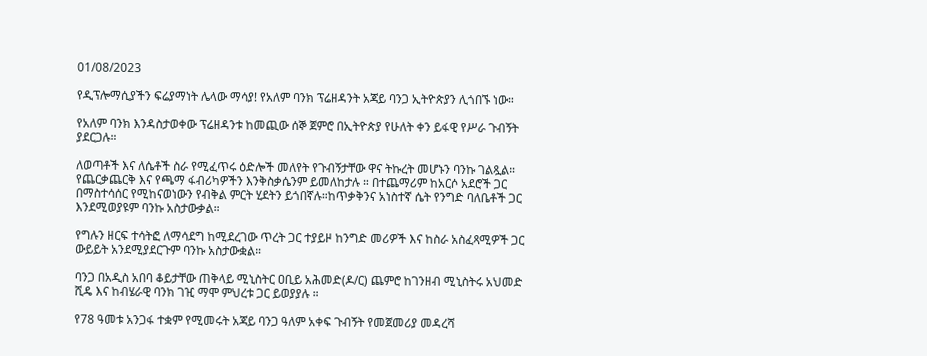01/08/2023

የዲፕሎማሲያችን ፍሬያማነት ሌላው ማሳያ! የአለም ባንክ ፕሬዘዳንት አጃይ ባንጋ ኢትዮጵያን ሊጎበኙ ነው።

የአለም ባንክ እንዳስታወቀው ፕሬዘዳንቱ ከመጪው ሰኞ ጀምሮ በኢትዮጵያ የሁለት ቀን ይፋዊ የሥራ ጉብኝት ያደርጋሉ።

ለወጣቶች እና ለሴቶች ስራ የሚፈጥሩ ዕድሎች መለየት የጉብኝታቸው ዋና ትኩረት መሆኑን ባንኩ ገልጿል። የጨርቃጨርቅ እና የጫማ ፋብሪካዎችን እንቅስቃሴንም ይመለከታሉ ። በተጨማሪም ከአርሶ አደሮች ጋር በማስተሳሰር የሚከናወነውን የብቅል ምርት ሂደትን ይጎበኛሉ።ከጥቃቅንና አነስተኛ ሴት የንግድ ባለቤቶች ጋር እንደሚወያዩም ባንኩ አስታውቃል።

የግሉን ዘርፍ ተሳትፎ ለማሳደግ ከሚደረገው ጥረት ጋር ተያይዞ ከንግድ መሪዎች እና ከስራ አስፈጻሚዎች ጋር ውይይት አንደሚያደርጉም ባንኩ አስታውቋል።

ባንጋ በአዲስ አበባ ቆይታቸው ጠቅላይ ሚኒስትር ዐቢይ አሕመድ(ዶ/ር) ጨምሮ ከገንዘብ ሚኒስትሩ አህመድ ሺዴ እና ከብሄራዊ ባንክ ገዢ ማሞ ምህረቱ ጋር ይወያያሉ ።

የ78 ዓመቱ አንጋፋ ተቋም የሚመሩት አጃይ ባንጋ ዓለም አቀፍ ጉብኝት የመጀመሪያ መዳረሻ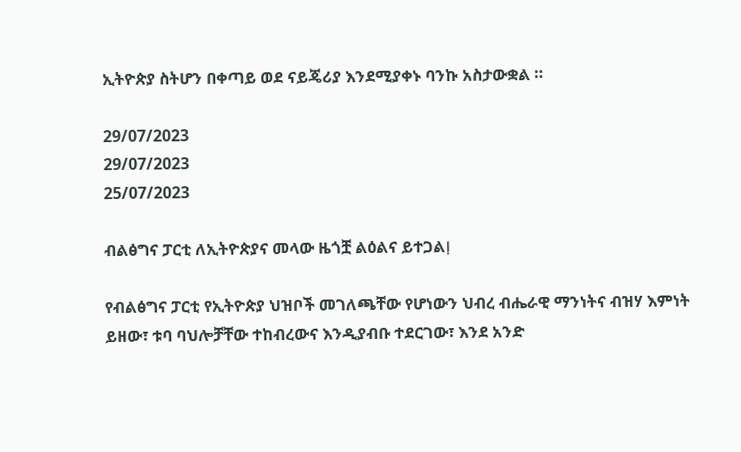ኢትዮጵያ ስትሆን በቀጣይ ወደ ናይጄሪያ እንደሚያቀኑ ባንኩ አስታውቋል ።

29/07/2023
29/07/2023
25/07/2023

ብልፅግና ፓርቲ ለኢትዮጵያና መላው ዜጎቿ ልዕልና ይተጋልⵑ

የብልፅግና ፓርቲ የኢትዮጵያ ህዝቦች መገለጫቸው የሆነውን ህብረ ብሔራዊ ማንነትና ብዝሃ እምነት ይዘው፣ ቱባ ባህሎቻቸው ተከብረውና እንዲያብቡ ተደርገው፣ እንደ አንድ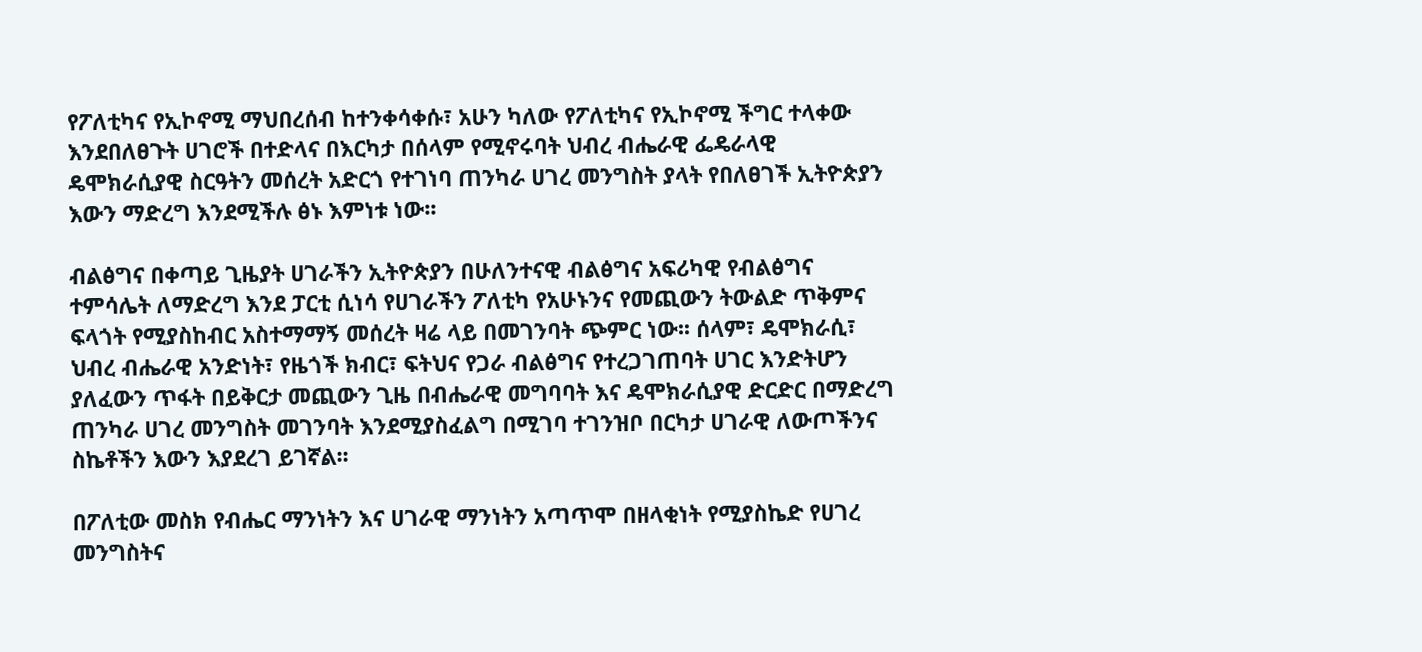የፖለቲካና የኢኮኖሚ ማህበረሰብ ከተንቀሳቀሱ፣ አሁን ካለው የፖለቲካና የኢኮኖሚ ችግር ተላቀው እንደበለፀጉት ሀገሮች በተድላና በእርካታ በሰላም የሚኖሩባት ህብረ ብሔራዊ ፌዴራላዊ ዴሞክራሲያዊ ስርዓትን መሰረት አድርጎ የተገነባ ጠንካራ ሀገረ መንግስት ያላት የበለፀገች ኢትዮጵያን እውን ማድረግ እንደሚችሉ ፅኑ እምነቱ ነው፡፡

ብልፅግና በቀጣይ ጊዜያት ሀገራችን ኢትዮጵያን በሁለንተናዊ ብልፅግና አፍሪካዊ የብልፅግና ተምሳሌት ለማድረግ እንደ ፓርቲ ሲነሳ የሀገራችን ፖለቲካ የአሁኑንና የመጪውን ትውልድ ጥቅምና ፍላጎት የሚያስከብር አስተማማኝ መሰረት ዛሬ ላይ በመገንባት ጭምር ነው፡፡ ሰላም፣ ዴሞክራሲ፣ ህብረ ብሔራዊ አንድነት፣ የዜጎች ክብር፣ ፍትህና የጋራ ብልፅግና የተረጋገጠባት ሀገር እንድትሆን ያለፈውን ጥፋት በይቅርታ መጪውን ጊዜ በብሔራዊ መግባባት እና ዴሞክራሲያዊ ድርድር በማድረግ ጠንካራ ሀገረ መንግስት መገንባት እንደሚያስፈልግ በሚገባ ተገንዝቦ በርካታ ሀገራዊ ለውጦችንና ስኬቶችን እውን እያደረገ ይገኛል፡፡

በፖለቲው መስክ የብሔር ማንነትን እና ሀገራዊ ማንነትን አጣጥሞ በዘላቂነት የሚያስኬድ የሀገረ መንግስትና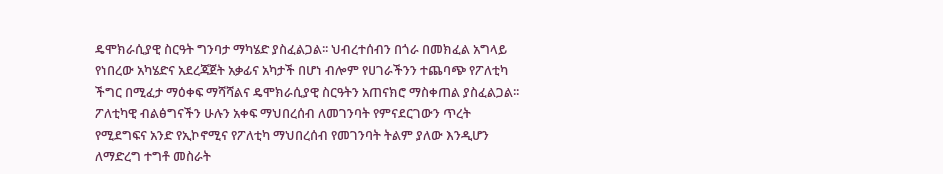ዴሞክራሲያዊ ስርዓት ግንባታ ማካሄድ ያስፈልጋል፡፡ ህብረተሰብን በጎራ በመክፈል አግላይ የነበረው አካሄድና አደረጃጀት አቃፊና አካታች በሆነ ብሎም የሀገራችንን ተጨባጭ የፖለቲካ ችግር በሚፈታ ማዕቀፍ ማሻሻልና ዴሞክራሲያዊ ስርዓትን አጠናክሮ ማስቀጠል ያስፈልጋል፡፡ ፖለቲካዊ ብልፅግናችን ሁሉን አቀፍ ማህበረሰብ ለመገንባት የምናደርገውን ጥረት የሚደግፍና አንድ የኢኮኖሚና የፖለቲካ ማህበረሰብ የመገንባት ትልም ያለው እንዲሆን ለማድረግ ተግቶ መስራት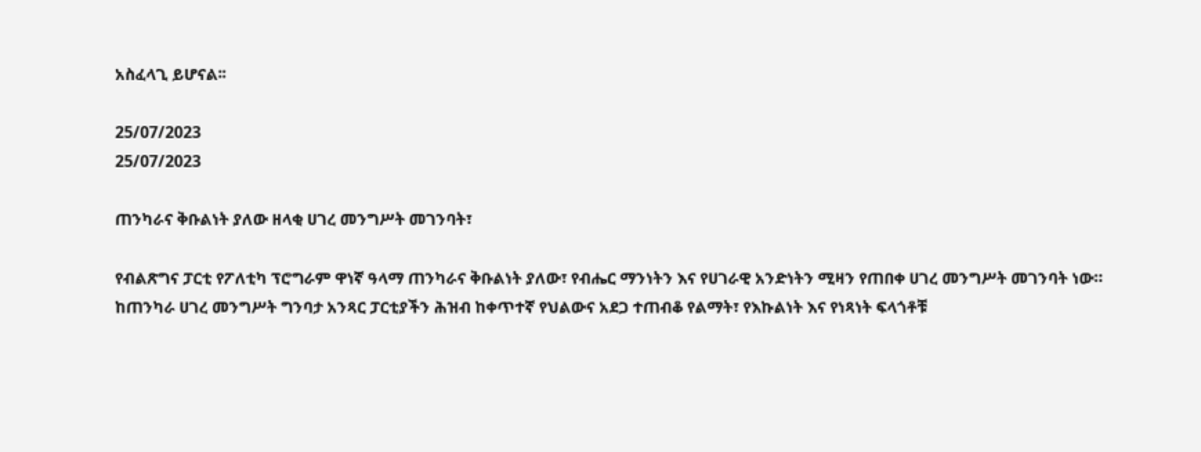አስፈላጊ ይሆናል፡፡

25/07/2023
25/07/2023

ጠንካራና ቅቡልነት ያለው ዘላቂ ሀገረ መንግሥት መገንባት፣

የብልጽግና ፓርቲ የፖለቲካ ፕሮግራም ዋነኛ ዓላማ ጠንካራና ቅቡልነት ያለው፣ የብሔር ማንነትን እና የሀገራዊ አንድነትን ሚዛን የጠበቀ ሀገረ መንግሥት መገንባት ነው። ከጠንካራ ሀገረ መንግሥት ግንባታ አንጻር ፓርቲያችን ሕዝብ ከቀጥተኛ የህልውና አደጋ ተጠብቆ የልማት፣ የእኩልነት እና የነጻነት ፍላጎቶቹ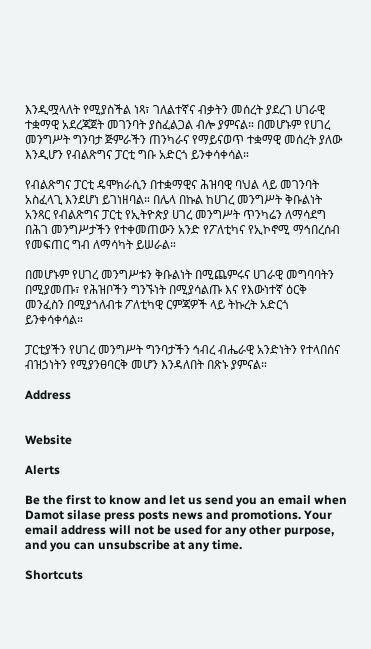እንዲሟላለት የሚያስችል ነጻ፣ ገለልተኛና ብቃትን መሰረት ያደረገ ሀገራዊ ተቋማዊ አደረጃጀት መገንባት ያስፈልጋል ብሎ ያምናል። በመሆኑም የሀገረ መንግሥት ግንባታ ጅምራችን ጠንካራና የማይናወጥ ተቋማዊ መሰረት ያለው እንዲሆን የብልጽግና ፓርቲ ግቡ አድርጎ ይንቀሳቀሳል።

የብልጽግና ፓርቲ ዴሞክራሲን በተቋማዊና ሕዝባዊ ባህል ላይ መገንባት አስፈላጊ እንደሆነ ይገነዘባል። በሌላ በኩል ከሀገረ መንግሥት ቅቡልነት አንጻር የብልጽግና ፓርቲ የኢትዮጵያ ሀገረ መንግሥት ጥንካሬን ለማሳደግ በሕገ መንግሥታችን የተቀመጠውን አንድ የፖለቲካና የኢኮኖሚ ማኅበረሰብ የመፍጠር ግብ ለማሳካት ይሠራል።

በመሆኑም የሀገረ መንግሥቱን ቅቡልነት በሚጨምሩና ሀገራዊ መግባባትን በሚያመጡ፣ የሕዝቦችን ግንኙነት በሚያሳልጡ እና የእውነተኛ ዕርቅ መንፈስን በሚያጎለብቱ ፖለቲካዊ ርምጃዎች ላይ ትኩረት አድርጎ ይንቀሳቀሳል።

ፓርቲያችን የሀገረ መንግሥት ግንባታችን ኅብረ ብሔራዊ አንድነትን የተላበሰና ብዝኃነትን የሚያንፀባርቅ መሆን እንዳለበት በጽኑ ያምናል።

Address


Website

Alerts

Be the first to know and let us send you an email when Damot silase press posts news and promotions. Your email address will not be used for any other purpose, and you can unsubscribe at any time.

Shortcuts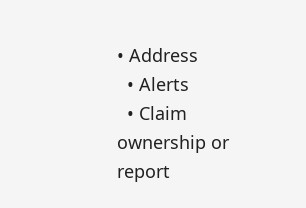• Address
  • Alerts
  • Claim ownership or report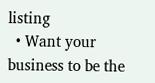listing
  • Want your business to be the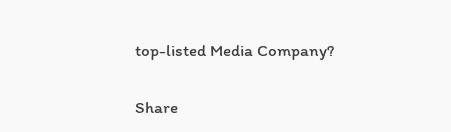top-listed Media Company?

Share